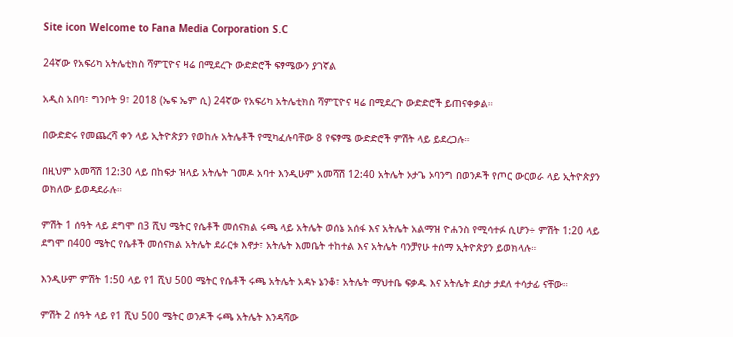Site icon Welcome to Fana Media Corporation S.C

24ኛው የአፍሪካ አትሌቲክስ ሻምፒዮና ዛሬ በሚደረጉ ውድድሮች ፍፃሜውን ያገኛል

አዲስ አበባ፣ ግንቦት 9፣ 2018 (ኤፍ ኤም ሲ) 24ኛው የአፍሪካ አትሌቲክስ ሻምፒዮና ዛሬ በሚደረጉ ውድድሮች ይጠናቀቃል።

በውድድሩ የመጨረሻ ቀን ላይ ኢትዮጵያን የወከሉ አትሌቶች የሚካፈሉባቸው 8 የፍፃሜ ውድድሮች ምሽት ላይ ይደረጋሉ።

በዚህም አመሻሽ 12:30 ላይ በከፍታ ዝላይ አትሌት ገመዶ አባተ እንዲሁም አመሻሽ 12:40 አትሌት ኦታጌ ኦባንግ በወንዶች የጦር ውርወራ ላይ ኢትዮጵያን ወክለው ይወዳደራሉ።

ምሽት 1 ሰዓት ላይ ደግሞ በ3 ሺህ ሜትር የሴቶች መሰናክል ሩጫ ላይ አትሌት ወሰኔ አሰፋ እና አትሌት አልማዝ ዮሐንስ የሚሳተፉ ሲሆን÷ ምሽት 1:20 ላይ ደግሞ በ400 ሜትር የሴቶች መሰናክል አትሌት ደራርቱ እኖታ፣ አትሌት እመቤት ተከተል እና አትሌት ባንቻየሁ ተሰማ ኢትዮጵያን ይወክላሉ።

እንዲሁም ምሽት 1:50 ላይ የ1 ሺህ 500 ሜትር የሴቶች ሩጫ አትሌት አዳኑ ኔንቆ፣ አትሌት ማህተቤ ፍቃዱ እና አትሌት ደስታ ታደለ ተሳታፊ ናቸው።

ምሽት 2 ሰዓት ላይ የ1 ሺህ 500 ሜትር ወንዶች ሩጫ አትሌት እንዳሻው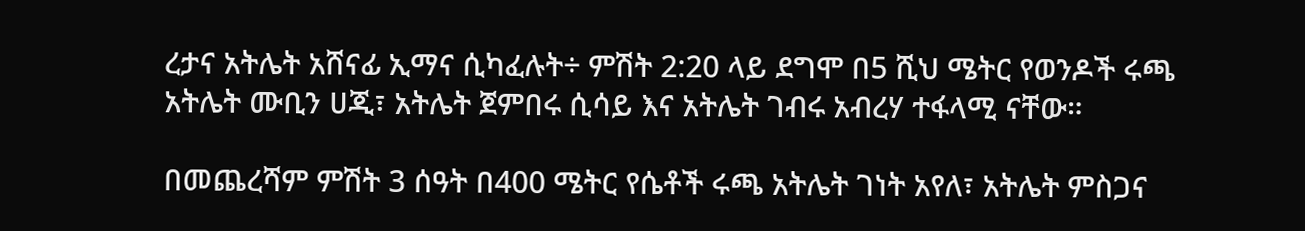ረታና አትሌት አሸናፊ ኢማና ሲካፈሉት÷ ምሽት 2:20 ላይ ደግሞ በ5 ሺህ ሜትር የወንዶች ሩጫ አትሌት ሙቢን ሀጂ፣ አትሌት ጀምበሩ ሲሳይ እና አትሌት ገብሩ አብረሃ ተፋላሚ ናቸው።

በመጨረሻም ምሽት 3 ሰዓት በ400 ሜትር የሴቶች ሩጫ አትሌት ገነት አየለ፣ አትሌት ምስጋና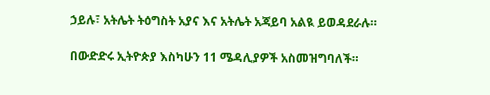ኃይሉ፣ አትሌት ትዕግስት አያና እና አትሌት አጃይባ አልዪ ይወዳደራሉ።

በውድድሩ ኢትዮጵያ እስካሁን 11 ሜዳሊያዎች አስመዝግባለች።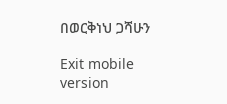በወርቅነህ ጋሻሁን

Exit mobile version